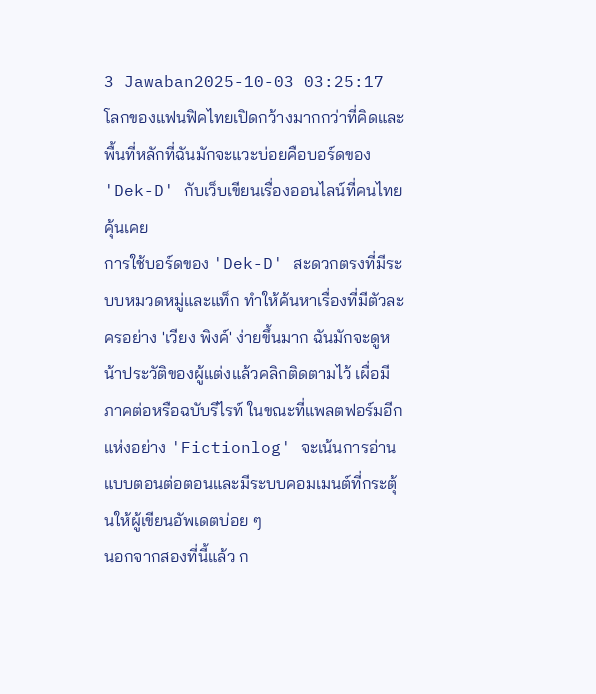3 Jawaban2025-10-03 03:25:17
โลกของแฟนฟิคไทยเปิดกว้างมากกว่าที่คิดและพื้นที่หลักที่ฉันมักจะแวะบ่อยคือบอร์ดของ 'Dek-D' กับเว็บเขียนเรื่องออนไลน์ที่คนไทยคุ้นเคย
การใช้บอร์ดของ 'Dek-D' สะดวกตรงที่มีระบบหมวดหมู่และแท็ก ทำให้ค้นหาเรื่องที่มีตัวละครอย่าง 'เวียง พิงค์' ง่ายขึ้นมาก ฉันมักจะดูหน้าประวัติของผู้แต่งแล้วคลิกติดตามไว้ เผื่อมีภาคต่อหรือฉบับรีไรท์ ในขณะที่แพลตฟอร์มอีกแห่งอย่าง 'Fictionlog' จะเน้นการอ่านแบบตอนต่อตอนและมีระบบคอมเมนต์ที่กระตุ้นให้ผู้เขียนอัพเดตบ่อย ๆ
นอกจากสองที่นี้แล้ว ก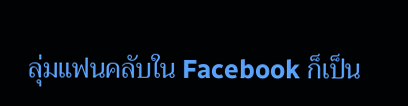ลุ่มแฟนคลับใน Facebook ก็เป็น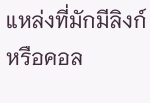แหล่งที่มักมีลิงก์หรือคอล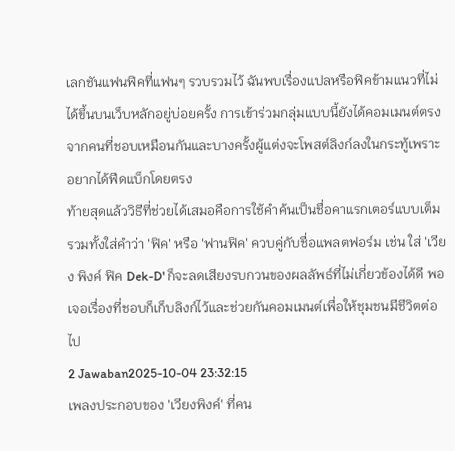เลกชันแฟนฟิคที่แฟนๆ รวบรวมไว้ ฉันพบเรื่องแปลหรือฟิคข้ามแนวที่ไม่ได้ขึ้นบนเว็บหลักอยู่บ่อยครั้ง การเข้าร่วมกลุ่มแบบนี้ยังได้คอมเมนต์ตรงจากคนที่ชอบเหมือนกันและบางครั้งผู้แต่งจะโพสต์ลิงก์ลงในกระทู้เพราะอยากได้ฟีดแบ็กโดยตรง
ท้ายสุดแล้ววิธีที่ช่วยได้เสมอคือการใช้คำค้นเป็นชื่อคาแรกเตอร์แบบเต็มรวมทั้งใส่คำว่า 'ฟิค' หรือ 'ฟานฟิค' ควบคู่กับชื่อแพลตฟอร์ม เช่น ใส่ 'เวียง พิงค์ ฟิค Dek-D' ก็จะลดเสียงรบกวนของผลลัพธ์ที่ไม่เกี่ยวข้องได้ดี พอเจอเรื่องที่ชอบก็เก็บลิงก์ไว้และช่วยกันคอมเมนต์เพื่อให้ชุมชนมีชีวิตต่อไป
2 Jawaban2025-10-04 23:32:15
เพลงประกอบของ 'เวียงพิงค์' ที่คน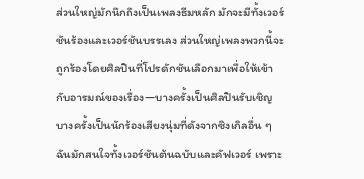ส่วนใหญ่มักนึกถึงเป็นเพลงธีมหลัก มักจะมีทั้งเวอร์ชันร้องและเวอร์ชันบรรเลง ส่วนใหญ่เพลงพวกนี้จะถูกร้องโดยศิลปินที่โปรดักชันเลือกมาเพื่อให้เข้ากับอารมณ์ของเรื่อง—บางครั้งเป็นศิลปินรับเชิญ บางครั้งเป็นนักร้องเสียงนุ่มที่ดังจากซิงเกิลอื่น ๆ ฉันมักสนใจทั้งเวอร์ชันต้นฉบับและคัฟเวอร์ เพราะ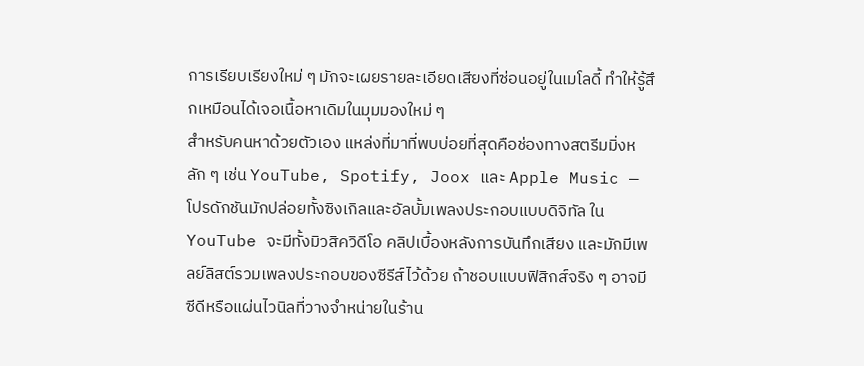การเรียบเรียงใหม่ ๆ มักจะเผยรายละเอียดเสียงที่ซ่อนอยู่ในเมโลดี้ ทำให้รู้สึกเหมือนได้เจอเนื้อหาเดิมในมุมมองใหม่ ๆ
สำหรับคนหาด้วยตัวเอง แหล่งที่มาที่พบบ่อยที่สุดคือช่องทางสตรีมมิ่งหลัก ๆ เช่น YouTube, Spotify, Joox และ Apple Music — โปรดักชันมักปล่อยทั้งซิงเกิลและอัลบั้มเพลงประกอบแบบดิจิทัล ใน YouTube จะมีทั้งมิวสิควิดีโอ คลิปเบื้องหลังการบันทึกเสียง และมักมีเพลย์ลิสต์รวมเพลงประกอบของซีรีส์ไว้ด้วย ถ้าชอบแบบฟิสิกส์จริง ๆ อาจมีซีดีหรือแผ่นไวนิลที่วางจำหน่ายในร้าน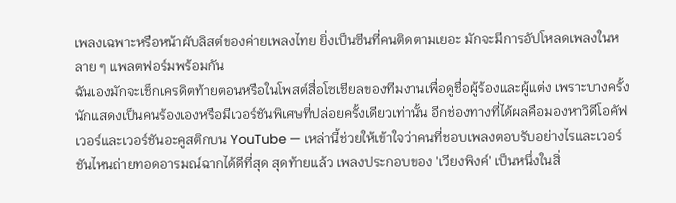เพลงเฉพาะหรือหน้าผับลิสต์ของค่ายเพลงไทย ยิ่งเป็นซีนที่คนติดตามเยอะ มักจะมีการอัปโหลดเพลงในหลาย ๆ แพลตฟอร์มพร้อมกัน
ฉันเองมักจะเช็กเครดิตท้ายตอนหรือในโพสต์สื่อโซเชียลของทีมงานเพื่อดูชื่อผู้ร้องและผู้แต่ง เพราะบางครั้งนักแสดงเป็นคนร้องเองหรือมีเวอร์ชันพิเศษที่ปล่อยครั้งเดียวเท่านั้น อีกช่องทางที่ได้ผลคือมองหาวิดีโอคัฟเวอร์และเวอร์ชันอะคูสติกบน YouTube — เหล่านี้ช่วยให้เข้าใจว่าคนที่ชอบเพลงตอบรับอย่างไรและเวอร์ชันไหนถ่ายทอดอารมณ์ฉากได้ดีที่สุด สุดท้ายแล้ว เพลงประกอบของ 'เวียงพิงค์' เป็นหนึ่งในสิ่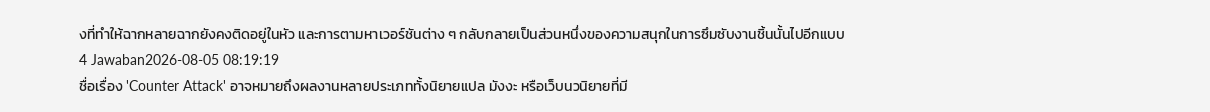งที่ทำให้ฉากหลายฉากยังคงติดอยู่ในหัว และการตามหาเวอร์ชันต่าง ๆ กลับกลายเป็นส่วนหนึ่งของความสนุกในการซึมซับงานชิ้นนั้นไปอีกแบบ
4 Jawaban2026-08-05 08:19:19
ชื่อเรื่อง 'Counter Attack' อาจหมายถึงผลงานหลายประเภททั้งนิยายแปล มังงะ หรือเว็บนวนิยายที่มี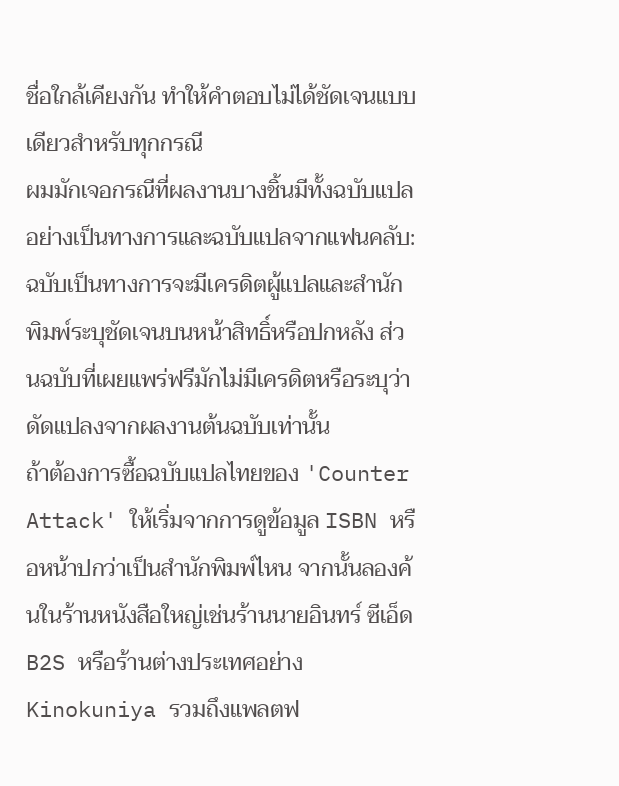ชื่อใกล้เคียงกัน ทำให้คำตอบไม่ได้ชัดเจนแบบเดียวสำหรับทุกกรณี
ผมมักเจอกรณีที่ผลงานบางชิ้นมีทั้งฉบับแปลอย่างเป็นทางการและฉบับแปลจากแฟนคลับ: ฉบับเป็นทางการจะมีเครดิตผู้แปลและสำนักพิมพ์ระบุชัดเจนบนหน้าสิทธิ์หรือปกหลัง ส่วนฉบับที่เผยแพร่ฟรีมักไม่มีเครดิตหรือระบุว่าดัดแปลงจากผลงานต้นฉบับเท่านั้น
ถ้าต้องการซื้อฉบับแปลไทยของ 'Counter Attack' ให้เริ่มจากการดูข้อมูล ISBN หรือหน้าปกว่าเป็นสำนักพิมพ์ไหน จากนั้นลองค้นในร้านหนังสือใหญ่เช่นร้านนายอินทร์ ซีเอ็ด B2S หรือร้านต่างประเทศอย่าง Kinokuniya รวมถึงแพลตฟ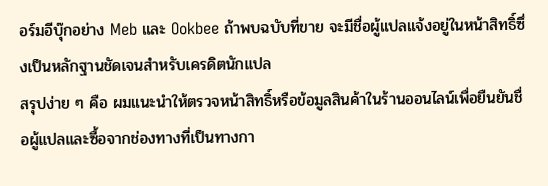อร์มอีบุ๊กอย่าง Meb และ Ookbee ถ้าพบฉบับที่ขาย จะมีชื่อผู้แปลแจ้งอยู่ในหน้าสิทธิ์ซึ่งเป็นหลักฐานชัดเจนสำหรับเครดิตนักแปล
สรุปง่าย ๆ คือ ผมแนะนำให้ตรวจหน้าสิทธิ์หรือข้อมูลสินค้าในร้านออนไลน์เพื่อยืนยันชื่อผู้แปลและซื้อจากช่องทางที่เป็นทางกา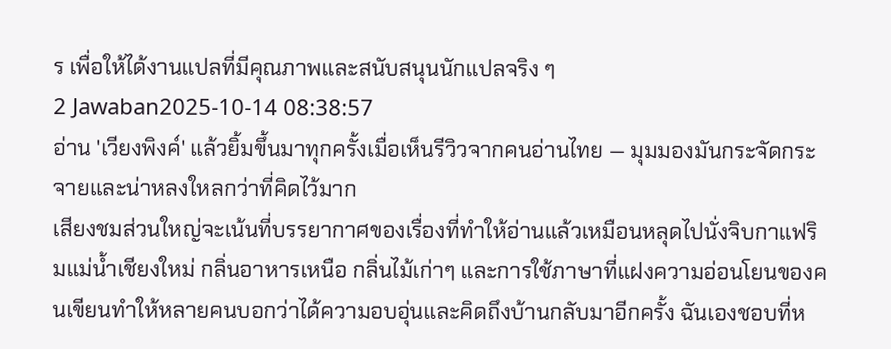ร เพื่อให้ได้งานแปลที่มีคุณภาพและสนับสนุนนักแปลจริง ๆ
2 Jawaban2025-10-14 08:38:57
อ่าน 'เวียงพิงค์' แล้วยิ้มขึ้นมาทุกครั้งเมื่อเห็นรีวิวจากคนอ่านไทย — มุมมองมันกระจัดกระจายและน่าหลงใหลกว่าที่คิดไว้มาก
เสียงชมส่วนใหญ่จะเน้นที่บรรยากาศของเรื่องที่ทำให้อ่านแล้วเหมือนหลุดไปนั่งจิบกาแฟริมแม่น้ำเชียงใหม่ กลิ่นอาหารเหนือ กลิ่นไม้เก่าๆ และการใช้ภาษาที่แฝงความอ่อนโยนของคนเขียนทำให้หลายคนบอกว่าได้ความอบอุ่นและคิดถึงบ้านกลับมาอีกครั้ง ฉันเองชอบที่ห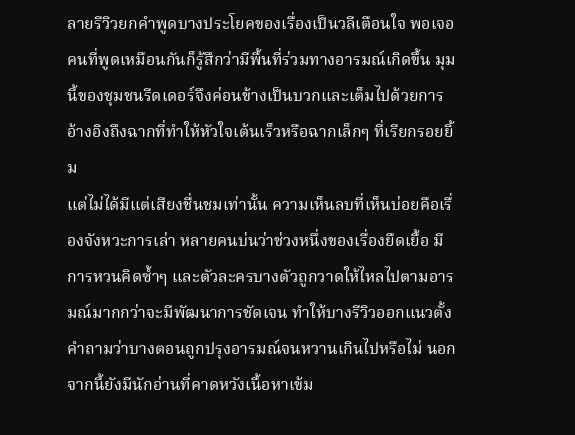ลายรีวิวยกคำพูดบางประโยคของเรื่องเป็นวลีเตือนใจ พอเจอคนที่พูดเหมือนกันก็รู้สึกว่ามีพื้นที่ร่วมทางอารมณ์เกิดขึ้น มุมนี้ของชุมชนรีดเดอร์จึงค่อนข้างเป็นบวกและเต็มไปด้วยการอ้างอิงถึงฉากที่ทำให้หัวใจเต้นเร็วหรือฉากเล็กๆ ที่เรียกรอยยิ้ม
แต่ไม่ได้มีแต่เสียงชื่นชมเท่านั้น ความเห็นลบที่เห็นบ่อยคือเรื่องจังหวะการเล่า หลายคนบ่นว่าช่วงหนึ่งของเรื่องยืดเยื้อ มีการหวนคิดซ้ำๆ และตัวละครบางตัวถูกวาดให้ไหลไปตามอารมณ์มากกว่าจะมีพัฒนาการชัดเจน ทำให้บางรีวิวออกแนวตั้งคำถามว่าบางตอนถูกปรุงอารมณ์จนหวานเกินไปหรือไม่ นอกจากนี้ยังมีนักอ่านที่คาดหวังเนื้อหาเข้ม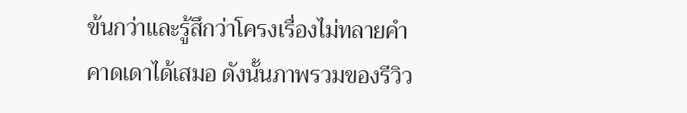ข้นกว่าและรู้สึกว่าโครงเรื่องไม่ทลายคำคาดเดาได้เสมอ ดังนั้นภาพรวมของรีวิว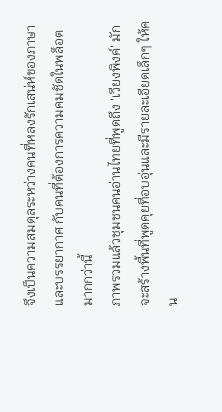จึงเป็นความสมดุลระหว่างคนที่หลงรักเสน่ห์ของภาษาและบรรยากาศ กับคนที่ต้องการความคมชัดในพล็อตมากกว่านี้
ภาพรวมแล้วชุมชนคนอ่านไทยที่พูดถึง 'เวียงพิงค์' มักจะสร้างพื้นที่พูดคุยที่อบอุ่นและมีรายละเอียดเล็กๆ ให้คน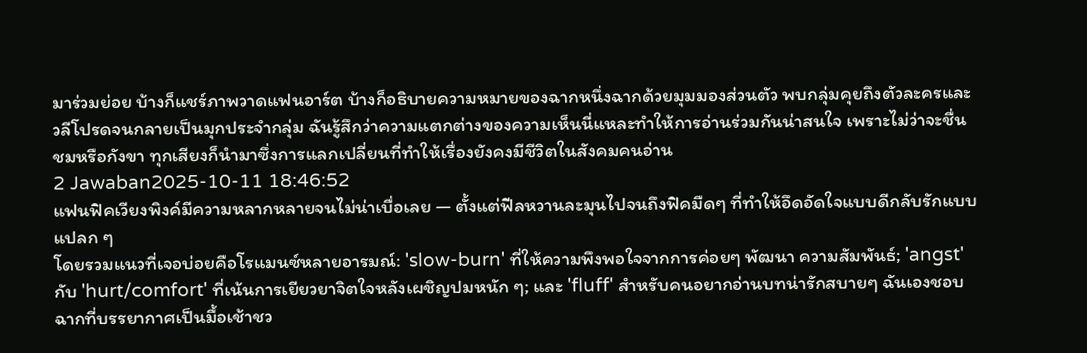มาร่วมย่อย บ้างก็แชร์ภาพวาดแฟนอาร์ต บ้างก็อธิบายความหมายของฉากหนึ่งฉากด้วยมุมมองส่วนตัว พบกลุ่มคุยถึงตัวละครและวลีโปรดจนกลายเป็นมุกประจำกลุ่ม ฉันรู้สึกว่าความแตกต่างของความเห็นนี่แหละทำให้การอ่านร่วมกันน่าสนใจ เพราะไม่ว่าจะชื่นชมหรือกังขา ทุกเสียงก็นำมาซึ่งการแลกเปลี่ยนที่ทำให้เรื่องยังคงมีชีวิตในสังคมคนอ่าน
2 Jawaban2025-10-11 18:46:52
แฟนฟิคเวียงพิงค์มีความหลากหลายจนไม่น่าเบื่อเลย — ตั้งแต่ฟีลหวานละมุนไปจนถึงฟิคมืดๆ ที่ทำให้อึดอัดใจแบบดีกลับรักแบบแปลก ๆ
โดยรวมแนวที่เจอบ่อยคือโรแมนซ์หลายอารมณ์: 'slow-burn' ที่ให้ความพึงพอใจจากการค่อยๆ พัฒนา ความสัมพันธ์; 'angst' กับ 'hurt/comfort' ที่เน้นการเยียวยาจิตใจหลังเผชิญปมหนัก ๆ; และ 'fluff' สำหรับคนอยากอ่านบทน่ารักสบายๆ ฉันเองชอบฉากที่บรรยากาศเป็นมื้อเช้าชว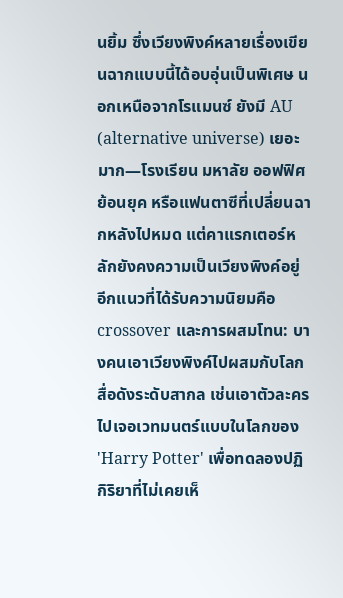นยิ้ม ซึ่งเวียงพิงค์หลายเรื่องเขียนฉากแบบนี้ได้อบอุ่นเป็นพิเศษ นอกเหนือจากโรแมนซ์ ยังมี AU (alternative universe) เยอะมาก—โรงเรียน มหาลัย ออฟฟิศ ย้อนยุค หรือแฟนตาซีที่เปลี่ยนฉากหลังไปหมด แต่คาแรกเตอร์หลักยังคงความเป็นเวียงพิงค์อยู่
อีกแนวที่ได้รับความนิยมคือ crossover และการผสมโทน: บางคนเอาเวียงพิงค์ไปผสมกับโลกสื่อดังระดับสากล เช่นเอาตัวละครไปเจอเวทมนตร์แบบในโลกของ 'Harry Potter' เพื่อทดลองปฏิกิริยาที่ไม่เคยเห็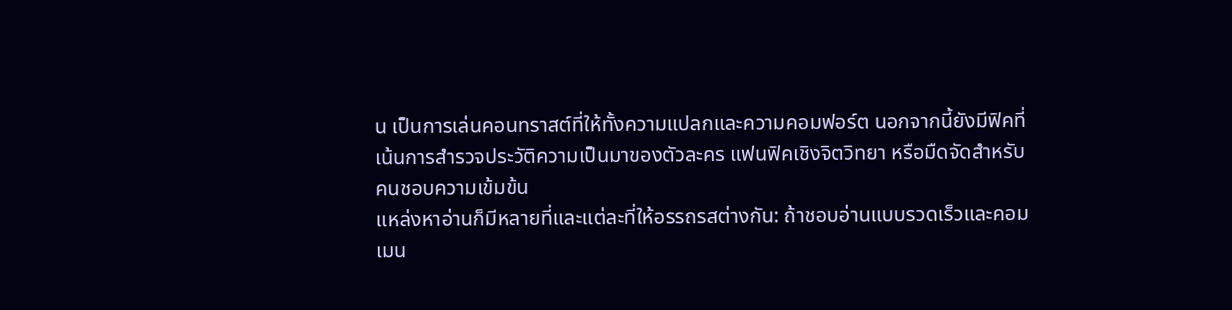น เป็นการเล่นคอนทราสต์ที่ให้ทั้งความแปลกและความคอมฟอร์ต นอกจากนี้ยังมีฟิคที่เน้นการสำรวจประวัติความเป็นมาของตัวละคร แฟนฟิคเชิงจิตวิทยา หรือมืดจัดสำหรับคนชอบความเข้มข้น
แหล่งหาอ่านก็มีหลายที่และแต่ละที่ให้อรรถรสต่างกัน: ถ้าชอบอ่านแบบรวดเร็วและคอมเมน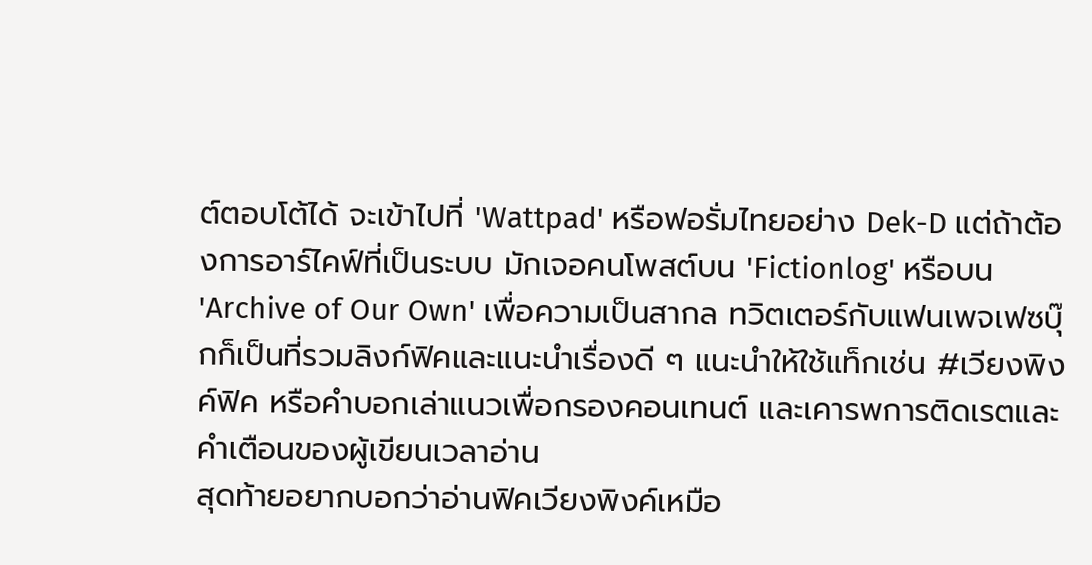ต์ตอบโต้ได้ จะเข้าไปที่ 'Wattpad' หรือฟอรั่มไทยอย่าง Dek-D แต่ถ้าต้องการอาร์ไคฟ์ที่เป็นระบบ มักเจอคนโพสต์บน 'Fictionlog' หรือบน 'Archive of Our Own' เพื่อความเป็นสากล ทวิตเตอร์กับแฟนเพจเฟซบุ๊กก็เป็นที่รวมลิงก์ฟิคและแนะนำเรื่องดี ๆ แนะนำให้ใช้แท็กเช่น #เวียงพิงค์ฟิค หรือคำบอกเล่าแนวเพื่อกรองคอนเทนต์ และเคารพการติดเรตและคำเตือนของผู้เขียนเวลาอ่าน
สุดท้ายอยากบอกว่าอ่านฟิคเวียงพิงค์เหมือ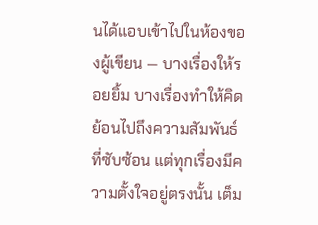นได้แอบเข้าไปในห้องของผู้เขียน — บางเรื่องให้รอยยิ้ม บางเรื่องทำให้คิดย้อนไปถึงความสัมพันธ์ที่ซับซ้อน แต่ทุกเรื่องมีความตั้งใจอยู่ตรงนั้น เต็ม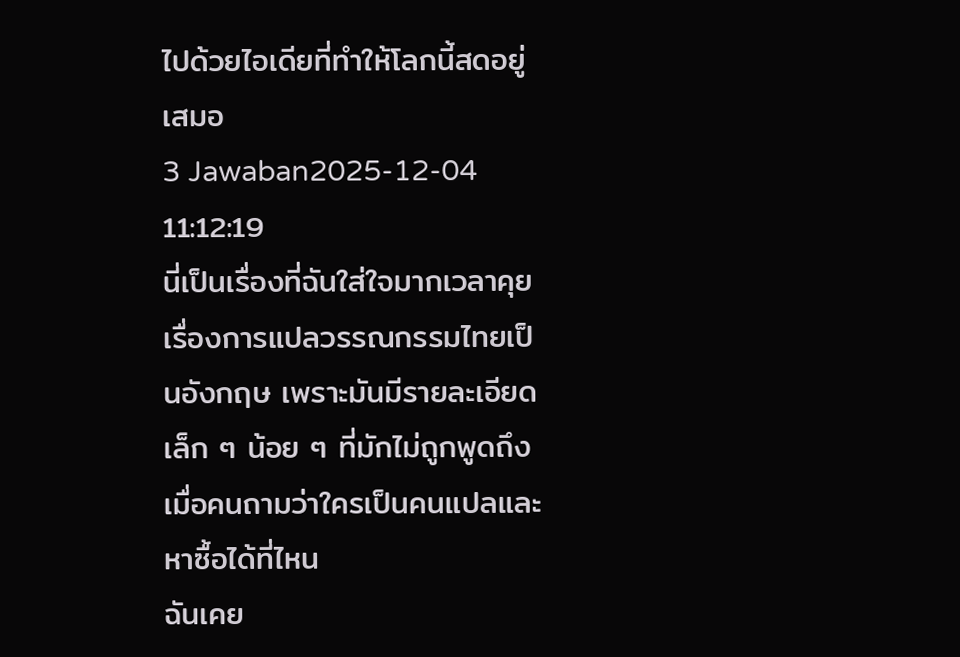ไปด้วยไอเดียที่ทำให้โลกนี้สดอยู่เสมอ
3 Jawaban2025-12-04 11:12:19
นี่เป็นเรื่องที่ฉันใส่ใจมากเวลาคุยเรื่องการแปลวรรณกรรมไทยเป็นอังกฤษ เพราะมันมีรายละเอียดเล็ก ๆ น้อย ๆ ที่มักไม่ถูกพูดถึงเมื่อคนถามว่าใครเป็นคนแปลและหาซื้อได้ที่ไหน
ฉันเคย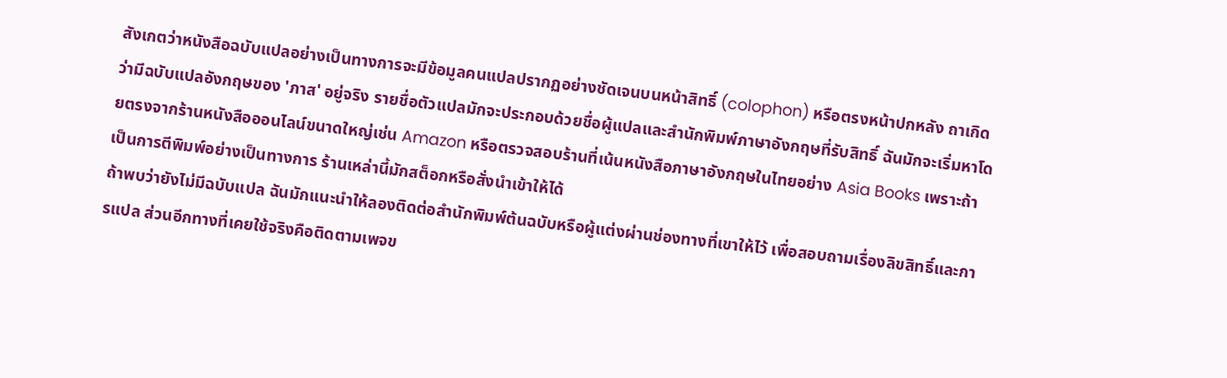สังเกตว่าหนังสือฉบับแปลอย่างเป็นทางการจะมีข้อมูลคนแปลปรากฏอย่างชัดเจนบนหน้าสิทธิ์ (colophon) หรือตรงหน้าปกหลัง ถาเกิดว่ามีฉบับแปลอังกฤษของ 'ภาส' อยู่จริง รายชื่อตัวแปลมักจะประกอบด้วยชื่อผู้แปลและสำนักพิมพ์ภาษาอังกฤษที่รับสิทธิ์ ฉันมักจะเริ่มหาโดยตรงจากร้านหนังสือออนไลน์ขนาดใหญ่เช่น Amazon หรือตรวจสอบร้านที่เน้นหนังสือภาษาอังกฤษในไทยอย่าง Asia Books เพราะถ้าเป็นการตีพิมพ์อย่างเป็นทางการ ร้านเหล่านี้มักสต็อกหรือสั่งนำเข้าให้ได้
ถ้าพบว่ายังไม่มีฉบับแปล ฉันมักแนะนำให้ลองติดต่อสำนักพิมพ์ต้นฉบับหรือผู้แต่งผ่านช่องทางที่เขาให้ไว้ เพื่อสอบถามเรื่องลิขสิทธิ์และการแปล ส่วนอีกทางที่เคยใช้จริงคือติดตามเพจข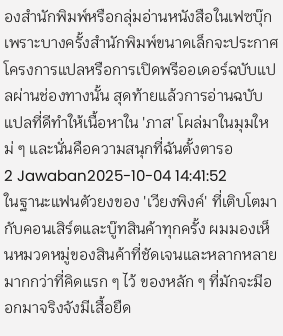องสำนักพิมพ์หรือกลุ่มอ่านหนังสือในเฟซบุ๊ก เพราะบางครั้งสำนักพิมพ์ขนาดเล็กจะประกาศโครงการแปลหรือการเปิดพรีออเดอร์ฉบับแปลผ่านช่องทางนั้น สุดท้ายแล้วการอ่านฉบับแปลที่ดีทำให้เนื้อหาใน 'ภาส' โผล่มาในมุมใหม่ ๆ และนั่นคือความสนุกที่ฉันตั้งตารอ
2 Jawaban2025-10-04 14:41:52
ในฐานะแฟนตัวยงของ 'เวียงพิงค์' ที่เติบโตมากับคอนเสิร์ตและบู๊ทสินค้าทุกครั้ง ผมมองเห็นหมวดหมู่ของสินค้าที่ชัดเจนและหลากหลายมากกว่าที่คิดแรก ๆ ไว้ ของหลัก ๆ ที่มักจะมีออกมาจริงจังมีเสื้อยืด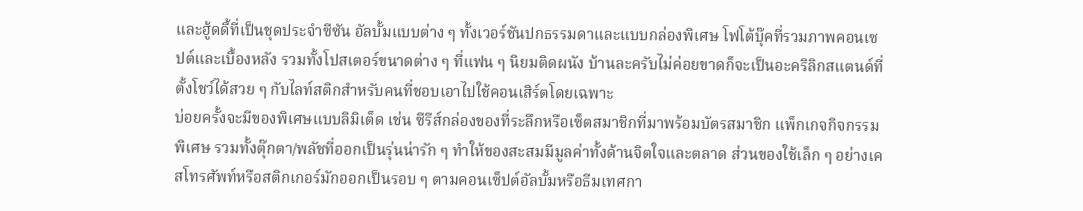และฮู้ดดี้ที่เป็นชุดประจำซีซัน อัลบั้มแบบต่าง ๆ ทั้งเวอร์ชันปกธรรมดาและแบบกล่องพิเศษ โฟโต้บุ๊คที่รวมภาพคอนเซปต์และเบื้องหลัง รวมทั้งโปสเตอร์ขนาดต่าง ๆ ที่แฟน ๆ นิยมติดผนัง บ้านละครับไม่ค่อยขาดก็จะเป็นอะคริลิกสแตนด์ที่ตั้งโชว์ได้สวย ๆ กับไลท์สติกสำหรับคนที่ชอบเอาไปใช้คอนเสิร์ตโดยเฉพาะ
บ่อยครั้งจะมีของพิเศษแบบลิมิเต็ด เช่น ซีรีส์กล่องของที่ระลึกหรือเซ็ตสมาชิกที่มาพร้อมบัตรสมาชิก แพ็กเกจกิจกรรมพิเศษ รวมทั้งตุ๊กตา/พลัชที่ออกเป็นรุ่นน่ารัก ๆ ทำให้ของสะสมมีมูลค่าทั้งด้านจิตใจและตลาด ส่วนของใช้เล็ก ๆ อย่างเคสโทรศัพท์หรือสติกเกอร์มักออกเป็นรอบ ๆ ตามคอนเซ็ปต์อัลบั้มหรือธีมเทศกา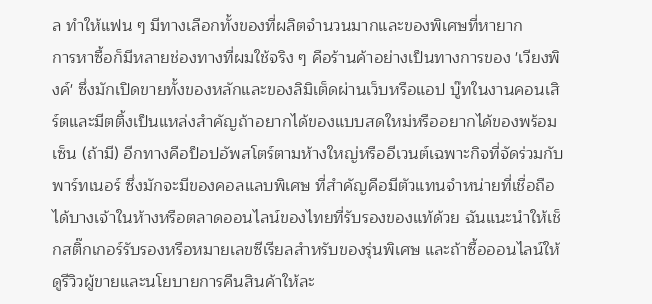ล ทำให้แฟน ๆ มีทางเลือกทั้งของที่ผลิตจำนวนมากและของพิเศษที่หายาก
การหาซื้อก็มีหลายช่องทางที่ผมใช้จริง ๆ คือร้านค้าอย่างเป็นทางการของ 'เวียงพิงค์' ซึ่งมักเปิดขายทั้งของหลักและของลิมิเต็ดผ่านเว็บหรือแอป บู๊ทในงานคอนเสิร์ตและมีตติ้งเป็นแหล่งสำคัญถ้าอยากได้ของแบบสดใหม่หรืออยากได้ของพร้อมเซ็น (ถ้ามี) อีกทางคือป็อปอัพสโตร์ตามห้างใหญ่หรืออีเวนต์เฉพาะกิจที่จัดร่วมกับพาร์ทเนอร์ ซึ่งมักจะมีของคอลแลบพิเศษ ที่สำคัญคือมีตัวแทนจำหน่ายที่เชื่อถือได้บางเจ้าในห้างหรือตลาดออนไลน์ของไทยที่รับรองของแท้ด้วย ฉันแนะนำให้เช็กสติ๊กเกอร์รับรองหรือหมายเลขซีเรียลสำหรับของรุ่นพิเศษ และถ้าซื้อออนไลน์ให้ดูรีวิวผู้ขายและนโยบายการคืนสินค้าให้ละ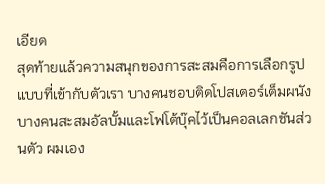เอียด
สุดท้ายแล้วความสนุกของการสะสมคือการเลือกรูปแบบที่เข้ากับตัวเรา บางคนชอบติดโปสเตอร์เต็มผนัง บางคนสะสมอัลบั้มและโฟโต้บุ๊คไว้เป็นคอลเลกชันส่วนตัว ผมเอง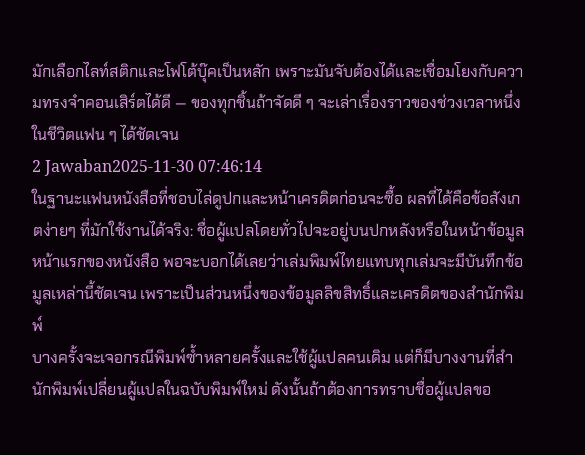มักเลือกไลท์สติกและโฟโต้บุ๊คเป็นหลัก เพราะมันจับต้องได้และเชื่อมโยงกับความทรงจำคอนเสิร์ตได้ดี — ของทุกชิ้นถ้าจัดดี ๆ จะเล่าเรื่องราวของช่วงเวลาหนึ่งในชีวิตแฟน ๆ ได้ชัดเจน
2 Jawaban2025-11-30 07:46:14
ในฐานะแฟนหนังสือที่ชอบไล่ดูปกและหน้าเครดิตก่อนจะซื้อ ผลที่ได้คือข้อสังเกตง่ายๆ ที่มักใช้งานได้จริง: ชื่อผู้แปลโดยทั่วไปจะอยู่บนปกหลังหรือในหน้าข้อมูลหน้าแรกของหนังสือ พอจะบอกได้เลยว่าเล่มพิมพ์ไทยแทบทุกเล่มจะมีบันทึกข้อมูลเหล่านี้ชัดเจน เพราะเป็นส่วนหนึ่งของข้อมูลลิขสิทธิ์และเครดิตของสำนักพิมพ์
บางครั้งจะเจอกรณีพิมพ์ซ้ำหลายครั้งและใช้ผู้แปลคนเดิม แต่ก็มีบางงานที่สำนักพิมพ์เปลี่ยนผู้แปลในฉบับพิมพ์ใหม่ ดังนั้นถ้าต้องการทราบชื่อผู้แปลขอ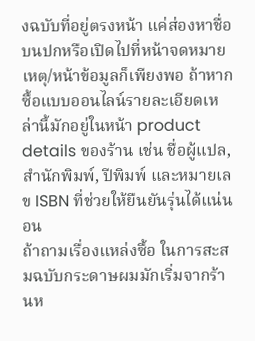งฉบับที่อยู่ตรงหน้า แค่ส่องหาชื่อบนปกหรือเปิดไปที่หน้าจดหมายเหตุ/หน้าข้อมูลก็เพียงพอ ถ้าหากซื้อแบบออนไลน์รายละเอียดเหล่านี้มักอยู่ในหน้า product details ของร้าน เช่น ชื่อผู้แปล, สำนักพิมพ์, ปีพิมพ์ และหมายเลข ISBN ที่ช่วยให้ยืนยันรุ่นได้แน่นอน
ถ้าถามเรื่องแหล่งซื้อ ในการสะสมฉบับกระดาษผมมักเริ่มจากร้านห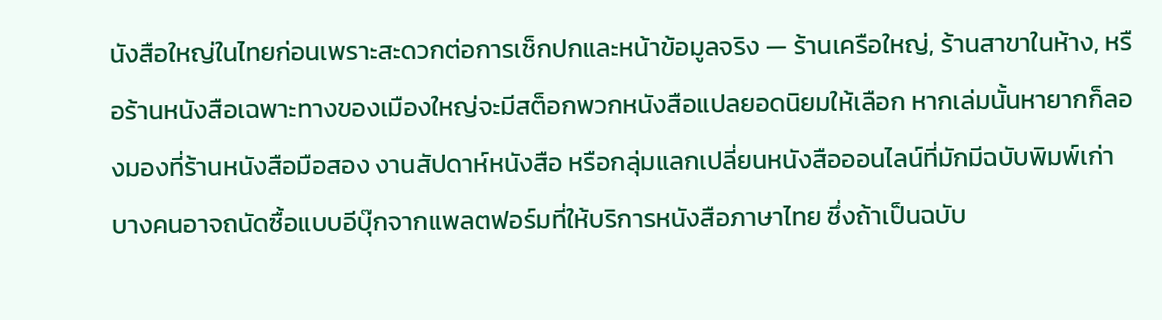นังสือใหญ่ในไทยก่อนเพราะสะดวกต่อการเช็กปกและหน้าข้อมูลจริง — ร้านเครือใหญ่, ร้านสาขาในห้าง, หรือร้านหนังสือเฉพาะทางของเมืองใหญ่จะมีสต็อกพวกหนังสือแปลยอดนิยมให้เลือก หากเล่มนั้นหายากก็ลองมองที่ร้านหนังสือมือสอง งานสัปดาห์หนังสือ หรือกลุ่มแลกเปลี่ยนหนังสือออนไลน์ที่มักมีฉบับพิมพ์เก่า บางคนอาจถนัดซื้อแบบอีบุ๊กจากแพลตฟอร์มที่ให้บริการหนังสือภาษาไทย ซึ่งถ้าเป็นฉบับ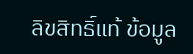ลิขสิทธิ์แท้ ข้อมูล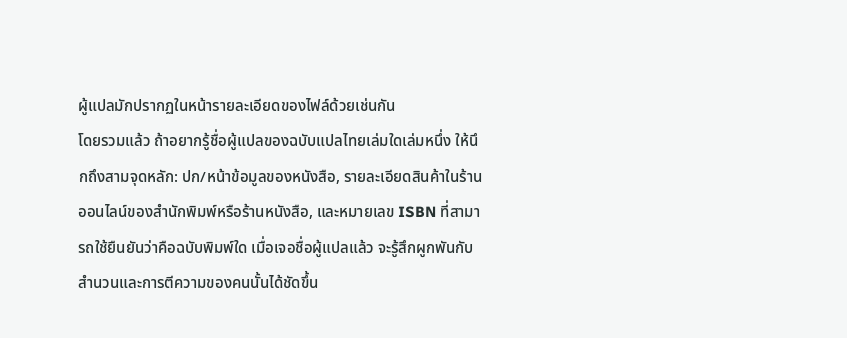ผู้แปลมักปรากฏในหน้ารายละเอียดของไฟล์ด้วยเช่นกัน
โดยรวมแล้ว ถ้าอยากรู้ชื่อผู้แปลของฉบับแปลไทยเล่มใดเล่มหนึ่ง ให้นึกถึงสามจุดหลัก: ปก/หน้าข้อมูลของหนังสือ, รายละเอียดสินค้าในร้านออนไลน์ของสำนักพิมพ์หรือร้านหนังสือ, และหมายเลข ISBN ที่สามารถใช้ยืนยันว่าคือฉบับพิมพ์ใด เมื่อเจอชื่อผู้แปลแล้ว จะรู้สึกผูกพันกับสำนวนและการตีความของคนนั้นได้ชัดขึ้น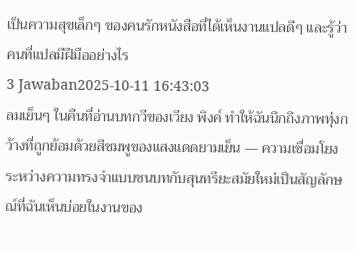เป็นความสุขเล็กๆ ของคนรักหนังสือที่ได้เห็นงานแปลดีๆ และรู้ว่าคนที่แปลมีฝีมืออย่างไร
3 Jawaban2025-10-11 16:43:03
ลมเย็นๆ ในคืนที่อ่านบทกวีของเวียง พิงค์ ทำให้ฉันนึกถึงภาพทุ่งกว้างที่ถูกย้อมด้วยสีชมพูของแสงแดดยามเย็น — ความเชื่อมโยงระหว่างความทรงจำแบบชนบทกับสุนทรียะสมัยใหม่เป็นสัญลักษณ์ที่ฉันเห็นบ่อยในงานของ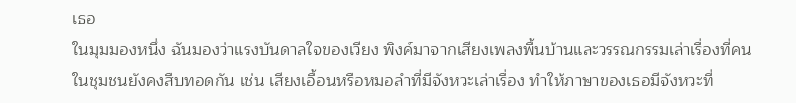เธอ
ในมุมมองหนึ่ง ฉันมองว่าแรงบันดาลใจของเวียง พิงค์มาจากเสียงเพลงพื้นบ้านและวรรณกรรมเล่าเรื่องที่คนในชุมชนยังคงสืบทอดกัน เช่น เสียงเอื้อนหรือหมอลำที่มีจังหวะเล่าเรื่อง ทำให้ภาษาของเธอมีจังหวะที่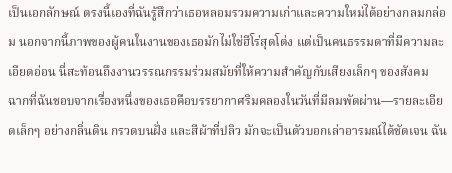เป็นเอกลักษณ์ ตรงนี้เองที่ฉันรู้สึกว่าเธอหลอมรวมความเก่าและความใหม่ได้อย่างกลมกล่อม นอกจากนี้ภาพของผู้คนในงานของเธอมักไม่ใช่ฮีโร่สุดโต่ง แต่เป็นคนธรรมดาที่มีความละเอียดอ่อน นี่สะท้อนถึงงานวรรณกรรมร่วมสมัยที่ให้ความสำคัญกับเสียงเล็กๆ ของสังคม
ฉากที่ฉันชอบจากเรื่องหนึ่งของเธอคือบรรยากาศริมคลองในวันที่มีลมพัดผ่าน—รายละเอียดเล็กๆ อย่างกลิ่นดิน กรวดบนฝั่ง และสีผ้าที่ปลิว มักจะเป็นตัวบอกเล่าอารมณ์ได้ชัดเจน ฉัน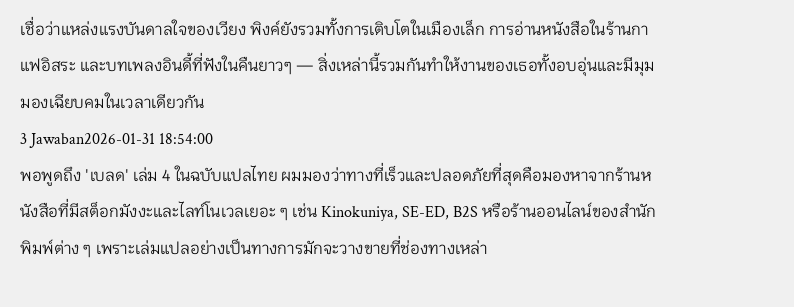เชื่อว่าแหล่งแรงบันดาลใจของเวียง พิงค์ยังรวมทั้งการเติบโตในเมืองเล็ก การอ่านหนังสือในร้านกาแฟอิสระ และบทเพลงอินดี้ที่ฟังในคืนยาวๆ — สิ่งเหล่านี้รวมกันทำให้งานของเธอทั้งอบอุ่นและมีมุมมองเฉียบคมในเวลาเดียวกัน
3 Jawaban2026-01-31 18:54:00
พอพูดถึง 'เบลด' เล่ม 4 ในฉบับแปลไทย ผมมองว่าทางที่เร็วและปลอดภัยที่สุดคือมองหาจากร้านหนังสือที่มีสต็อกมังงะและไลท์โนเวลเยอะ ๆ เช่น Kinokuniya, SE-ED, B2S หรือร้านออนไลน์ของสำนักพิมพ์ต่าง ๆ เพราะเล่มแปลอย่างเป็นทางการมักจะวางขายที่ช่องทางเหล่า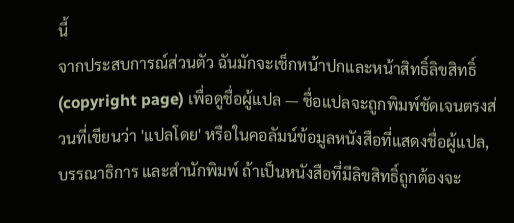นี้
จากประสบการณ์ส่วนตัว ฉันมักจะเช็กหน้าปกและหน้าสิทธิ์ลิขสิทธิ์ (copyright page) เพื่อดูชื่อผู้แปล — ชื่อแปลจะถูกพิมพ์ชัดเจนตรงส่วนที่เขียนว่า 'แปลโดย' หรือในคอลัมน์ข้อมูลหนังสือที่แสดงชื่อผู้แปล, บรรณาธิการ และสำนักพิมพ์ ถ้าเป็นหนังสือที่มีลิขสิทธิ์ถูกต้องจะ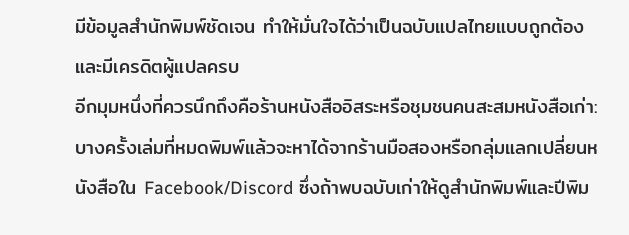มีข้อมูลสำนักพิมพ์ชัดเจน ทำให้มั่นใจได้ว่าเป็นฉบับแปลไทยแบบถูกต้องและมีเครดิตผู้แปลครบ
อีกมุมหนึ่งที่ควรนึกถึงคือร้านหนังสืออิสระหรือชุมชนคนสะสมหนังสือเก่า: บางครั้งเล่มที่หมดพิมพ์แล้วจะหาได้จากร้านมือสองหรือกลุ่มแลกเปลี่ยนหนังสือใน Facebook/Discord ซึ่งถ้าพบฉบับเก่าให้ดูสำนักพิมพ์และปีพิม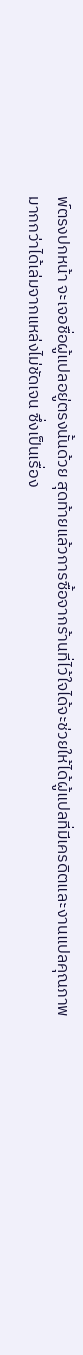พ์ตรงปกหน้า จะเจอชื่อผู้แปลอยู่ตรงนั้นด้วย สุดท้ายแล้วการซื้อจากร้านที่ไว้ใจได้จะช่วยให้ได้ผู้แปลที่มีเครดิตและงานแปลคุณภาพมากกว่าได้เล่มจากแหล่งไม่ชัดเจน ซึ่งเป็นเรื่อง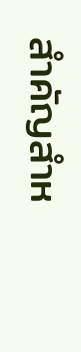สำคัญสำห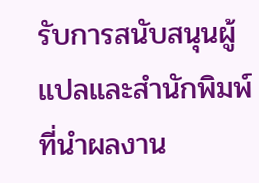รับการสนับสนุนผู้แปลและสำนักพิมพ์ที่นำผลงาน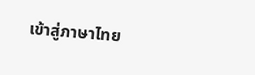เข้าสู่ภาษาไทย